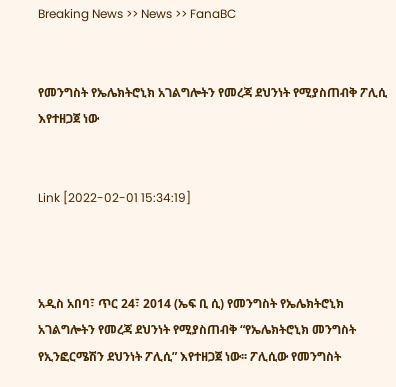Breaking News >> News >> FanaBC


የመንግስት የኤሌክትሮኒክ አገልግሎትን የመረጃ ደህንነት የሚያስጠብቅ ፖሊሲ እየተዘጋጀ ነው


Link [2022-02-01 15:34:19]



አዲስ አበባ፣ ጥር 24፣ 2014 (ኤፍ ቢ ሲ) የመንግስት የኤሌክትሮኒክ አገልግሎትን የመረጃ ደህንነት የሚያስጠብቅ “የኤሌክትሮኒክ መንግስት የኢንፎርሜሽን ደህንነት ፖሊሲ” እየተዘጋጀ ነው፡፡ ፖሊሲው የመንግስት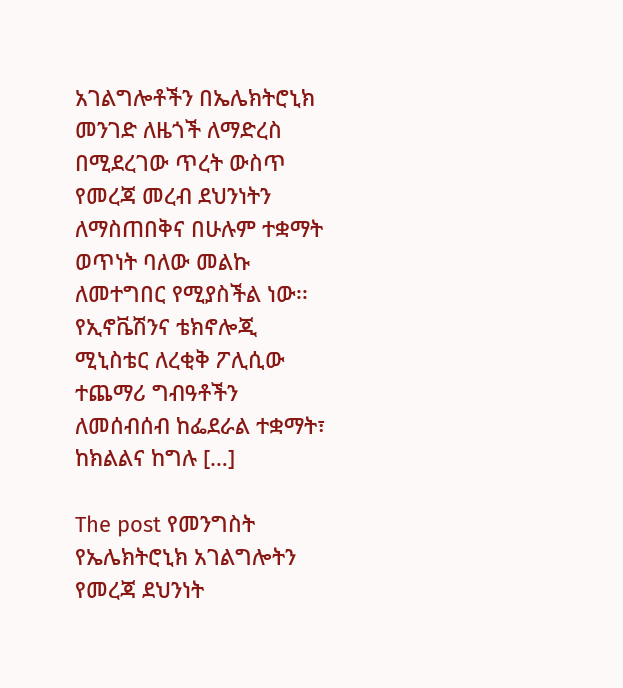አገልግሎቶችን በኤሌክትሮኒክ መንገድ ለዜጎች ለማድረስ በሚደረገው ጥረት ውስጥ የመረጃ መረብ ደህንነትን ለማስጠበቅና በሁሉም ተቋማት ወጥነት ባለው መልኩ ለመተግበር የሚያስችል ነው፡፡ የኢኖቬሽንና ቴክኖሎጂ ሚኒስቴር ለረቂቅ ፖሊሲው ተጨማሪ ግብዓቶችን ለመሰብሰብ ከፌደራል ተቋማት፣ ከክልልና ከግሉ […]

The post የመንግስት የኤሌክትሮኒክ አገልግሎትን የመረጃ ደህንነት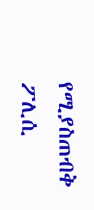የሚያስጠብቅ ፖሊሲ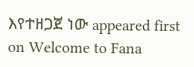እየተዘጋጀ ነው appeared first on Welcome to Fana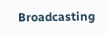Broadcasting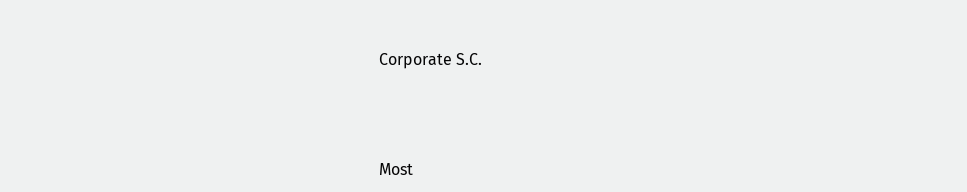Corporate S.C.



Most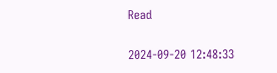Read

2024-09-20 12:48:33